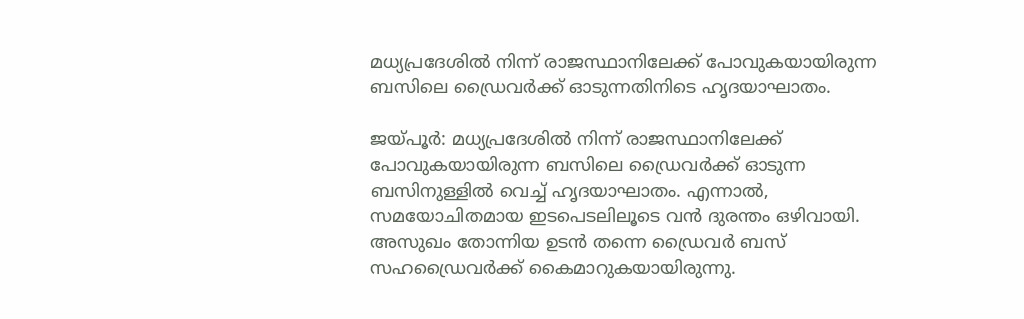മധ്യപ്രദേശിൽ നിന്ന് രാജസ്ഥാനിലേക്ക് പോവുകയായിരുന്ന ബസിലെ ഡ്രൈവർക്ക് ഓടുന്നതിനിടെ ഹൃദയാഘാതം.

ജയ്പൂര്‍: മധ്യപ്രദേശിൽ നിന്ന് രാജസ്ഥാനിലേക്ക് പോവുകയായിരുന്ന ബസിലെ ഡ്രൈവർക്ക് ഓടുന്ന ബസിനുള്ളിൽ വെച്ച് ഹൃദയാഘാതം. എന്നാൽ, സമയോചിതമായ ഇടപെടലിലൂടെ വൻ ദുരന്തം ഒഴിവായി. അസുഖം തോന്നിയ ഉടൻ തന്നെ ഡ്രൈവർ ബസ് സഹഡ്രൈവർക്ക് കൈമാറുകയായിരുന്നു.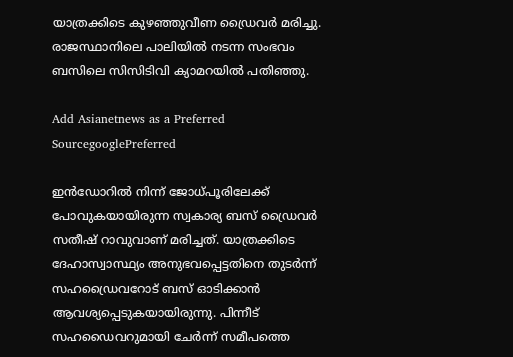യാത്രക്കിടെ കുഴഞ്ഞുവീണ ഡ്രൈവർ മരിച്ചു. രാജസ്ഥാനിലെ പാലിയിൽ നടന്ന സംഭവം ബസിലെ സിസിടിവി ക്യാമറയിൽ പതിഞ്ഞു.

Add Asianetnews as a Preferred SourcegooglePreferred

ഇൻഡോറിൽ നിന്ന് ജോധ്പൂരിലേക്ക് പോവുകയായിരുന്ന സ്വകാര്യ ബസ് ഡ്രൈവർ സതീഷ് റാവുവാണ് മരിച്ചത്. യാത്രക്കിടെ ദേഹാസ്വാസ്ഥ്യം അനുഭവപ്പെട്ടതിനെ തുടർന്ന് സഹഡ്രൈവറോട് ബസ് ഓടിക്കാൻ ആവശ്യപ്പെടുകയായിരുന്നു. പിന്നീട് സഹഡൈവറുമായി ചേർന്ന് സമീപത്തെ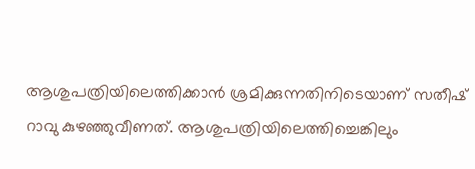ആശുപത്രിയിലെത്തിക്കാൻ ശ്രമിക്കുന്നതിനിടെയാണ് സതീഷ് റാവു കുഴഞ്ഞുവീണത്. ആശുപത്രിയിലെത്തിച്ചെങ്കിലും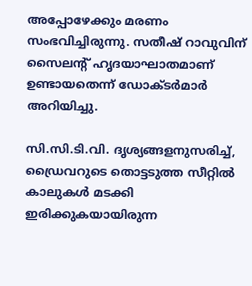അപ്പോഴേക്കും മരണം സംഭവിച്ചിരുന്നു. സതീഷ് റാവുവിന് സൈലന്റ് ഹൃദയാഘാതമാണ് ഉണ്ടായതെന്ന് ഡോക്ടർമാർ അറിയിച്ചു.

സി.സി.ടി.വി. ദൃശ്യങ്ങളനുസരിച്ച്, ഡ്രൈവറുടെ തൊട്ടടുത്ത സീറ്റിൽ കാലുകൾ മടക്കി ഇരിക്കുകയായിരുന്ന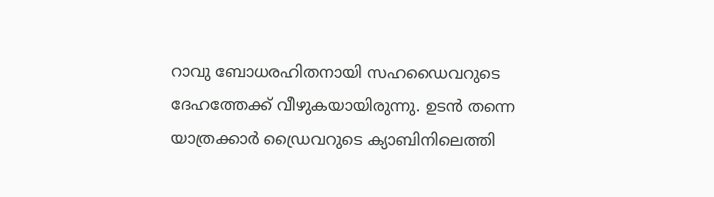റാവു ബോധരഹിതനായി സഹഡൈവറുടെ ദേഹത്തേക്ക് വീഴുകയായിരുന്നു. ഉടൻ തന്നെ യാത്രക്കാർ ഡ്രൈവറുടെ ക്യാബിനിലെത്തി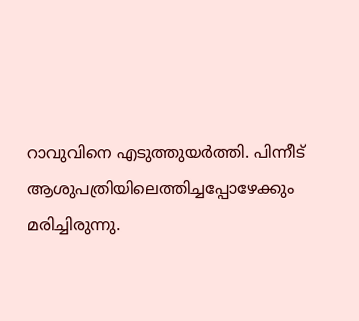റാവുവിനെ എടുത്തുയർത്തി. പിന്നീട് ആശുപത്രിയിലെത്തിച്ചപ്പോഴേക്കും മരിച്ചിരുന്നു.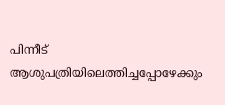പിന്നീട് ആശുപത്രിയിലെത്തിച്ചപ്പോഴേക്കും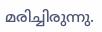മരിച്ചിരുന്നു.